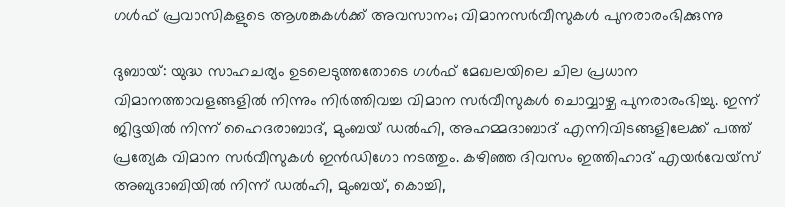ഗള്‍ഫ് പ്രവാസികളുടെ ആശങ്കകള്‍ക്ക് അവസാനം; വിമാനസര്‍വീസുകള്‍ പുനരാരംഭിക്കുന്നു

ദുബായ്: യുദ്ധ സാഹചര്യം ഉടലെടുത്തതോടെ ഗള്‍ഫ് മേഖലയിലെ ചില പ്രധാന വിമാനത്താവളങ്ങളില്‍ നിന്നും നിര്‍ത്തിവച്ച വിമാന സര്‍വീസുകള്‍ ചൊവ്വാഴ്ച പുനരാരംഭിച്ചു. ഇന്ന് ജിദ്ദയില്‍ നിന്ന് ഹൈദരാബാദ്, മുംബയ് ഡല്‍ഹി, അഹമ്മദാബാദ് എന്നിവിടങ്ങളിലേക്ക് പത്ത് പ്രത്യേക വിമാന സര്‍വീസുകള്‍ ഇന്‍ഡിഗോ നടത്തും. കഴിഞ്ഞ ദിവസം ഇത്തിഹാദ് എയര്‍വേയ്സ് അബുദാബിയില്‍ നിന്ന് ഡല്‍ഹി, മുംബയ്, കൊച്ചി,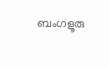ബംഗളൂരു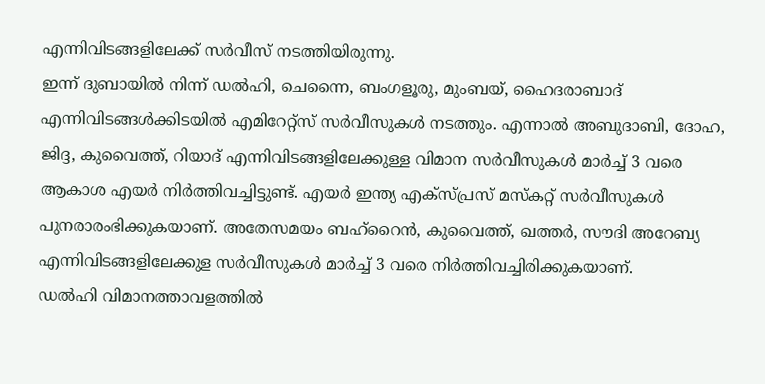എന്നിവിടങ്ങളിലേക്ക് സര്‍വീസ് നടത്തിയിരുന്നു.
ഇന്ന് ദുബായില്‍ നിന്ന് ഡല്‍ഹി, ചെന്നൈ, ബംഗളൂരു, മുംബയ്, ഹൈദരാബാദ് എന്നിവിടങ്ങള്‍ക്കിടയില്‍ എമിറേറ്റ്‌സ് സര്‍വീസുകള്‍ നടത്തും. എന്നാല്‍ അബുദാബി, ദോഹ, ജിദ്ദ, കുവൈത്ത്, റിയാദ് എന്നിവിടങ്ങളിലേക്കുള്ള വിമാന സര്‍വീസുകള്‍ മാര്‍ച്ച് 3 വരെ ആകാശ എയര്‍ നിര്‍ത്തിവച്ചിട്ടുണ്ട്. എയര്‍ ഇന്ത്യ എക്‌സ്പ്രസ് മസ്‌കറ്റ് സര്‍വീസുകള്‍ പുനരാരംഭിക്കുകയാണ്. അതേസമയം ബഹ്‌റൈന്‍, കുവൈത്ത്, ഖത്തര്‍, സൗദി അറേബ്യ എന്നിവിടങ്ങളിലേക്കുള സര്‍വീസുകള്‍ മാര്‍ച്ച് 3 വരെ നിര്‍ത്തിവച്ചിരിക്കുകയാണ്.
ഡല്‍ഹി വിമാനത്താവളത്തില്‍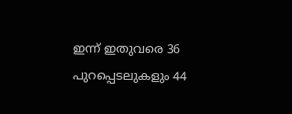ഇന്ന് ഇതുവരെ 36 പുറപ്പെടലുകളും 44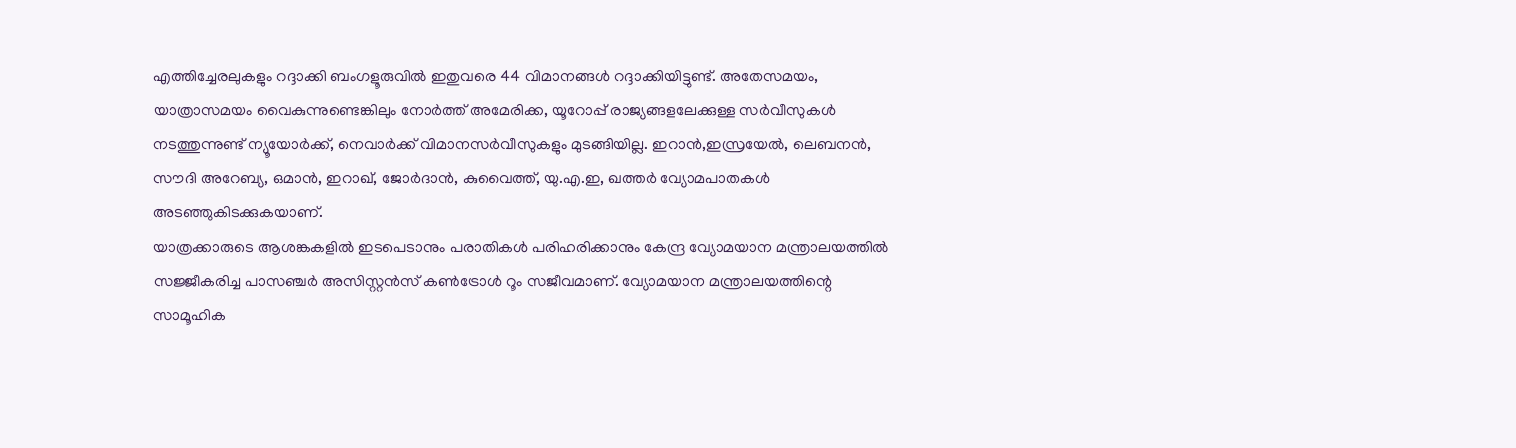എത്തിച്ചേരലുകളും റദ്ദാക്കി ബംഗളൂരുവില്‍ ഇതുവരെ 44 വിമാനങ്ങള്‍ റദ്ദാക്കിയിട്ടുണ്ട്. അതേസമയം, യാത്രാസമയം വൈകുന്നുണ്ടെങ്കിലും നോര്‍ത്ത് അമേരിക്ക, യൂറോപ്പ് രാജ്യങ്ങളലേക്കുള്ള സര്‍വീസുകള്‍ നടത്തുന്നുണ്ട് ന്യൂയോര്‍ക്ക്, നെവാര്‍ക്ക് വിമാനസര്‍വീസുകളും മുടങ്ങിയില്ല. ഇറാന്‍,ഇസ്രയേല്‍, ലെബനന്‍, സൗദി അറേബ്യ, ഒമാന്‍, ഇറാഖ്, ജോര്‍ദാന്‍, കുവൈത്ത്, യു.എ.ഇ, ഖത്തര്‍ വ്യോമപാതകള്‍ അടഞ്ഞുകിടക്കുകയാണ്.
യാത്രക്കാരുടെ ആശങ്കകളില്‍ ഇടപെടാനും പരാതികള്‍ പരിഹരിക്കാനും കേന്ദ്ര വ്യോമയാന മന്ത്രാലയത്തില്‍ സജ്ജീകരിച്ച പാസഞ്ചര്‍ അസിസ്റ്റന്‍സ് കണ്‍ട്രോള്‍ റൂം സജീവമാണ്. വ്യോമയാന മന്ത്രാലയത്തിന്റെ സാമൂഹിക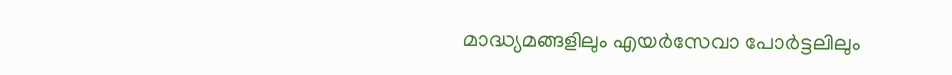മാദ്ധ്യമങ്ങളിലും എയര്‍സേവാ പോര്‍ട്ടലിലും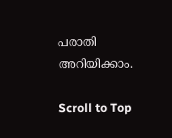പരാതി അറിയിക്കാം.

Scroll to Top